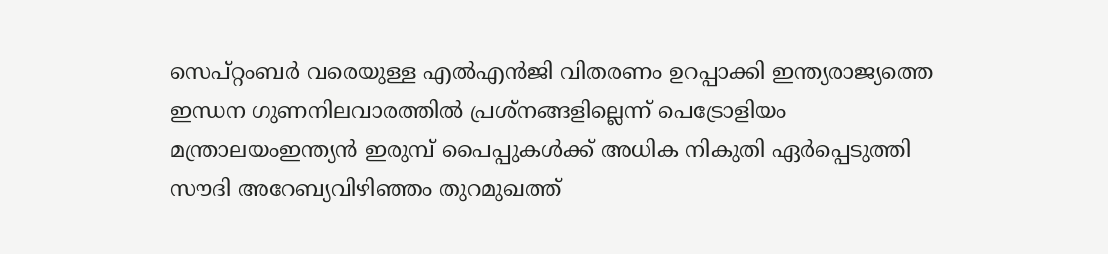സെപ്റ്റംബർ വരെയുള്ള എൽഎൻജി വിതരണം ഉറപ്പാക്കി ഇന്ത്യരാജ്യത്തെ ഇന്ധന ഗുണനിലവാരത്തില്‍ പ്രശ്‌നങ്ങളില്ലെന്ന് പെട്രോളിയം മന്ത്രാലയംഇന്ത്യൻ ഇരുമ്പ് പൈപ്പുകൾക്ക് അധിക നികുതി ഏർപ്പെടുത്തി സൗദി അറേബ്യവിഴിഞ്ഞം തുറമുഖത്ത്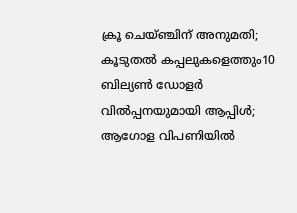ക്രൂ ചെയ്ഞ്ചിന് അനുമതി; കൂടുതൽ കപ്പലുകളെത്തും10 ബില്യൺ ഡോളർ വിൽപ്പനയുമായി ആപ്പിൾ; ആഗോള വിപണിയിൽ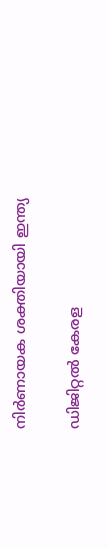നിർണായക ശക്തിയായി ഇന്ത്യ

ഡിജിറ്റല്‍ കേരള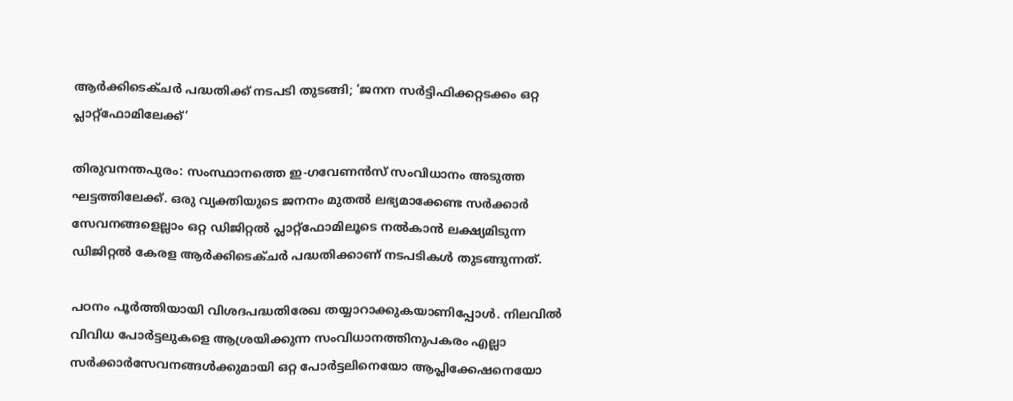ആര്‍ക്കിടെക്ചര്‍ പദ്ധതിക്ക് നടപടി തുടങ്ങി; ‘ജനന സര്‍ട്ടിഫിക്കറ്റടക്കം ഒറ്റ പ്ലാറ്റ്‌ഫോമിലേക്ക്’

തിരുവനന്തപുരം: സംസ്ഥാനത്തെ ഇ-ഗവേണൻസ് സംവിധാനം അടുത്ത ഘട്ടത്തിലേക്ക്. ഒരു വ്യക്തിയുടെ ജനനം മുതല്‍ ലഭ്യമാക്കേണ്ട സർക്കാർ സേവനങ്ങളെല്ലാം ഒറ്റ ഡിജിറ്റല്‍ പ്ലാറ്റ്ഫോമിലൂടെ നല്‍കാൻ ലക്ഷ്യമിടുന്ന ഡിജിറ്റല്‍ കേരള ആർക്കിടെക്ചർ പദ്ധതിക്കാണ് നടപടികള്‍ തുടങ്ങുന്നത്.

പഠനം പൂർത്തിയായി വിശദപദ്ധതിരേഖ തയ്യാറാക്കുകയാണിപ്പോള്‍. നിലവില്‍ വിവിധ പോർട്ടലുകളെ ആശ്രയിക്കുന്ന സംവിധാനത്തിനുപകരം എല്ലാ സർക്കാർസേവനങ്ങള്‍ക്കുമായി ഒറ്റ പോർട്ടലിനെയോ ആപ്ലിക്കേഷനെയോ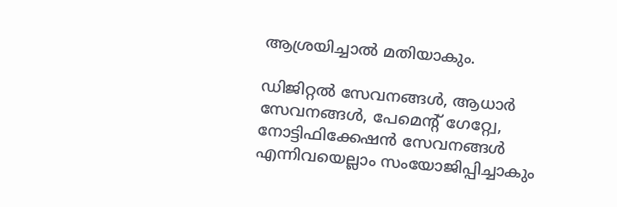ആശ്രയിച്ചാല്‍ മതിയാകും.

ഡിജിറ്റല്‍ സേവനങ്ങള്‍, ആധാർ സേവനങ്ങള്‍, പേമെന്റ് ഗേറ്റ്വേ, നോട്ടിഫിക്കേഷൻ സേവനങ്ങള്‍ എന്നിവയെല്ലാം സംയോജിപ്പിച്ചാകും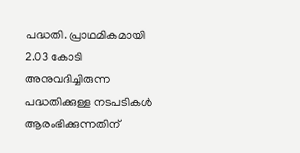പദ്ധതി. പ്രാഥമികമായി 2.03 കോടി അനുവദിച്ചിരുന്ന പദ്ധതിക്കുള്ള നടപടികള്‍ ആരംഭിക്കുന്നതിന്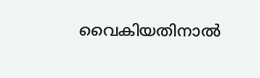വൈകിയതിനാല്‍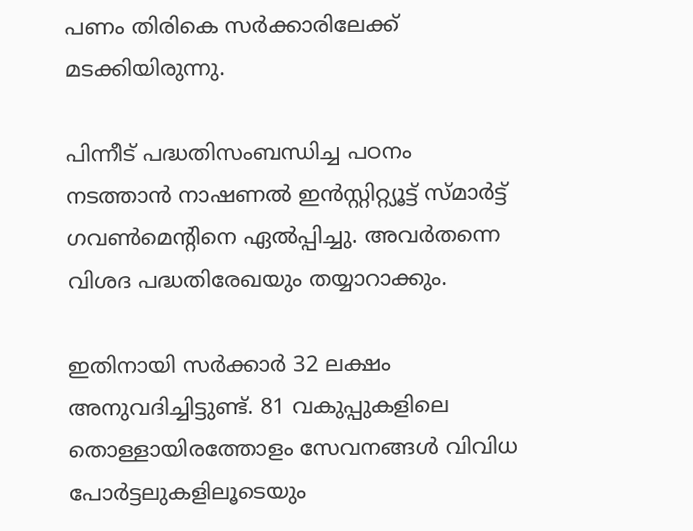പണം തിരികെ സർക്കാരിലേക്ക് മടക്കിയിരുന്നു.

പിന്നീട് പദ്ധതിസംബന്ധിച്ച പഠനം നടത്താൻ നാഷണല്‍ ഇൻസ്റ്റിറ്റ്യൂട്ട് സ്മാർട്ട് ഗവണ്‍മെന്റിനെ ഏല്‍പ്പിച്ചു. അവർതന്നെ വിശദ പദ്ധതിരേഖയും തയ്യാറാക്കും.

ഇതിനായി സർക്കാർ 32 ലക്ഷം അനുവദിച്ചിട്ടുണ്ട്. 81 വകുപ്പുകളിലെ തൊള്ളായിരത്തോളം സേവനങ്ങള്‍ വിവിധ പോർട്ടലുകളിലൂടെയും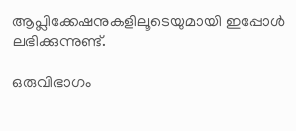ആപ്ലിക്കേഷനുകളിലൂടെയുമായി ഇപ്പോള്‍ ലഭിക്കുന്നുണ്ട്.

ഒരുവിഭാഗം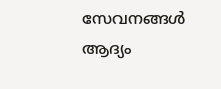സേവനങ്ങള്‍ ആദ്യം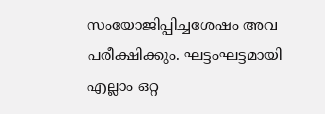സംയോജിപ്പിച്ചശേഷം അവ പരീക്ഷിക്കും. ഘട്ടംഘട്ടമായി എല്ലാം ഒറ്റ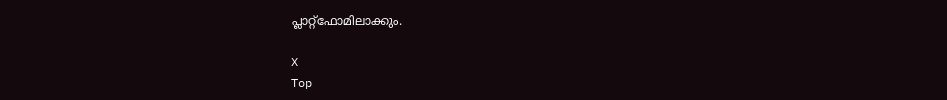പ്ലാറ്റ്ഫോമിലാക്കും.

X
Top